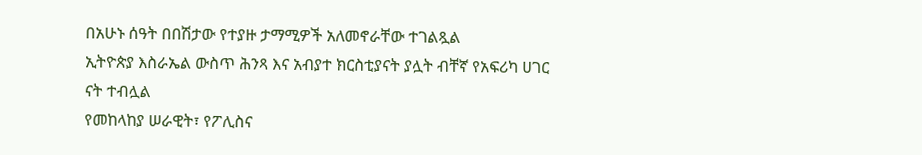በአሁኑ ሰዓት በበሽታው የተያዙ ታማሚዎች አለመኖራቸው ተገልጿል
ኢትዮጵያ እስራኤል ውስጥ ሕንጻ እና አብያተ ክርስቲያናት ያሏት ብቸኛ የአፍሪካ ሀገር ናት ተብሏል
የመከላከያ ሠራዊት፣ የፖሊስና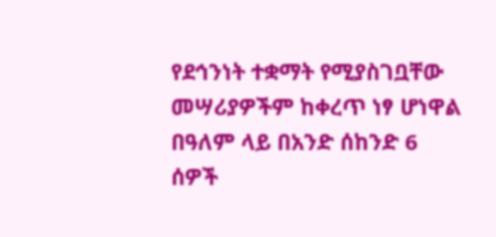የደኅንነት ተቋማት የሚያስገቧቸው መሣሪያዎችም ከቀረጥ ነፃ ሆነዋል
በዓለም ላይ በአንድ ሰከንድ 6 ሰዎች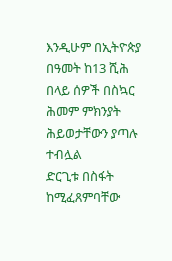እንዲሁም በኢትዮጵያ በዓመት ከ13 ሺሕ በላይ ሰዎች በስኳር ሕመም ምክንያት ሕይወታቸውን ያጣሉ ተብሏል
ድርጊቱ በስፋት ከሚፈጸምባቸው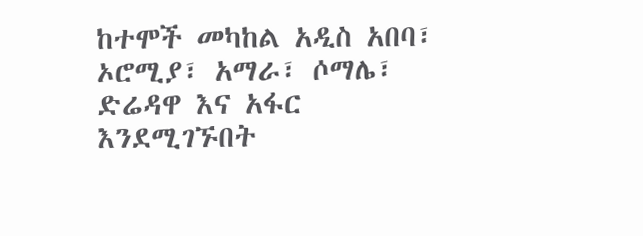ከተሞች መካከል አዲስ አበባ፣ ኦሮሚያ፣ አማራ፣ ሶማሌ፣ ድሬዳዋ እና አፋር እንደሚገኙበት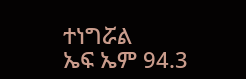ተነግሯል
ኤፍ ኤም 94.3